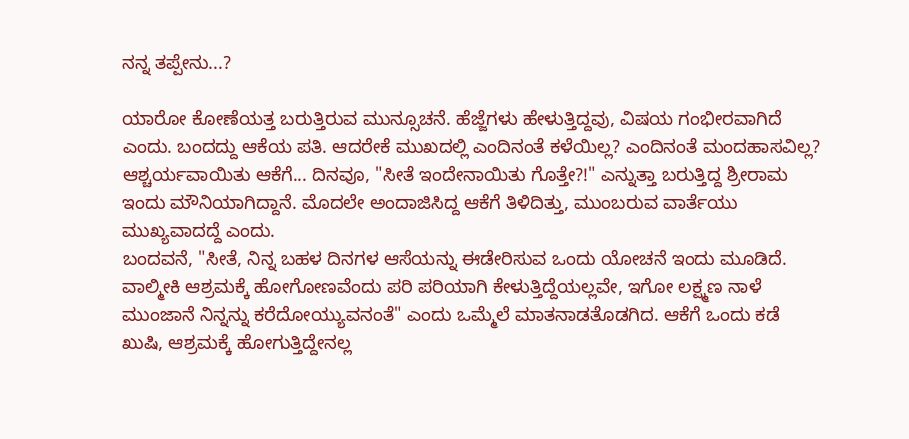ನನ್ನ ತಪ್ಪೇನು...?

ಯಾರೋ ಕೋಣೆಯತ್ತ ಬರುತ್ತಿರುವ ಮುನ್ಸೂಚನೆ. ಹೆಜ್ಜೆಗಳು ಹೇಳುತ್ತಿದ್ದವು, ವಿಷಯ ಗಂಭೀರವಾಗಿದೆ ಎಂದು. ಬಂದದ್ದು ಆಕೆಯ ಪತಿ. ಆದರೇಕೆ ಮುಖದಲ್ಲಿ ಎಂದಿನಂತೆ ಕಳೆಯಿಲ್ಲ? ಎಂದಿನಂತೆ ಮಂದಹಾಸವಿಲ್ಲ? ಆಶ್ಚರ್ಯವಾಯಿತು ಆಕೆಗೆ... ದಿನವೂ, "ಸೀತೆ ಇಂದೇನಾಯಿತು ಗೊತ್ತೇ?!" ಎನ್ನುತ್ತಾ ಬರುತ್ತಿದ್ದ ಶ್ರೀರಾಮ ಇಂದು ಮೌನಿಯಾಗಿದ್ದಾನೆ. ಮೊದಲೇ ಅಂದಾಜಿಸಿದ್ದ ಆಕೆಗೆ ತಿಳಿದಿತ್ತು, ಮುಂಬರುವ ವಾರ್ತೆಯು ಮುಖ್ಯವಾದದ್ದೆ ಎಂದು.
ಬಂದವನೆ, "ಸೀತೆ, ನಿನ್ನ ಬಹಳ ದಿನಗಳ ಆಸೆಯನ್ನು ಈಡೇರಿಸುವ ಒಂದು ಯೋಚನೆ ಇಂದು ಮೂಡಿದೆ. ವಾಲ್ಮೀಕಿ ಆಶ್ರಮಕ್ಕೆ ಹೋಗೋಣವೆಂದು ಪರಿ ಪರಿಯಾಗಿ ಕೇಳುತ್ತಿದ್ದೆಯಲ್ಲವೇ, ಇಗೋ ಲಕ್ಷ್ಮಣ ನಾಳೆ ಮುಂಜಾನೆ ನಿನ್ನನ್ನು ಕರೆದೋಯ್ಯುವನಂತೆ" ಎಂದು ಒಮ್ಮೆಲೆ ಮಾತನಾಡತೊಡಗಿದ. ಆಕೆಗೆ ಒಂದು ಕಡೆ ಖುಷಿ, ಆಶ್ರಮಕ್ಕೆ ಹೋಗುತ್ತಿದ್ದೇನಲ್ಲ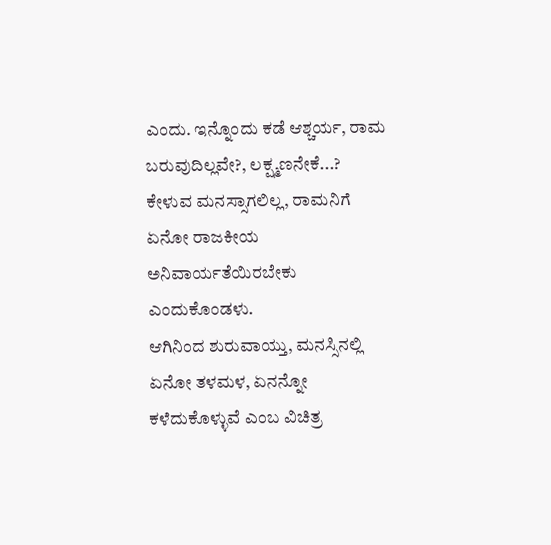ಎಂದು. ಇನ್ನೊಂದು ಕಡೆ ಆಶ್ಚರ್ಯ, ರಾಮ ಬರುವುದಿಲ್ಲವೇ?, ಲಕ್ಷ್ಮಣನೇಕೆ...?
ಕೇಳುವ ಮನಸ್ಸಾಗಲಿಲ್ಲ, ರಾಮನಿಗೆ ಏನೋ ರಾಜಕೀಯ ಅನಿವಾರ್ಯತೆಯಿರಬೇಕು ಎಂದುಕೊಂಡಳು.
ಆಗಿನಿಂದ ಶುರುವಾಯ್ತು, ಮನಸ್ಸಿನಲ್ಲಿ ಏನೋ ತಳಮಳ, ಏನನ್ನೋ ಕಳೆದುಕೊಳ್ಳುವೆ ಎಂಬ ವಿಚಿತ್ರ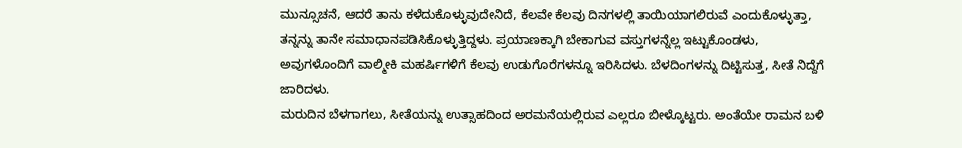ಮುನ್ಸೂಚನೆ, ಆದರೆ ತಾನು ಕಳೆದುಕೊಳ್ಳುವುದೇನಿದೆ, ಕೆಲವೇ ಕೆಲವು ದಿನಗಳಲ್ಲಿ ತಾಯಿಯಾಗಲಿರುವೆ ಎಂದುಕೊಳ್ಳುತ್ತಾ, ತನ್ನನ್ನು ತಾನೇ ಸಮಾಧಾನಪಡಿಸಿಕೊಳ್ಳುತ್ತಿದ್ದಳು. ಪ್ರಯಾಣಕ್ಕಾಗಿ ಬೇಕಾಗುವ ವಸ್ತುಗಳನ್ನೆಲ್ಲ ಇಟ್ಟುಕೊಂಡಳು, ಅವುಗಳೊಂದಿಗೆ ವಾಲ್ಮೀಕಿ ಮಹರ್ಷಿಗಳಿಗೆ ಕೆಲವು ಉಡುಗೊರೆಗಳನ್ನೂ ಇರಿಸಿದಳು. ಬೆಳದಿಂಗಳನ್ನು ದಿಟ್ಟಿಸುತ್ತ, ಸೀತೆ ನಿದ್ದೆಗೆ ಜಾರಿದಳು.
ಮರುದಿನ ಬೆಳಗಾಗಲು, ಸೀತೆಯನ್ನು ಉತ್ಸಾಹದಿಂದ ಅರಮನೆಯಲ್ಲಿರುವ ಎಲ್ಲರೂ ಬೀಳ್ಕೊಟ್ಟರು. ಅಂತೆಯೇ ರಾಮನ ಬಳಿ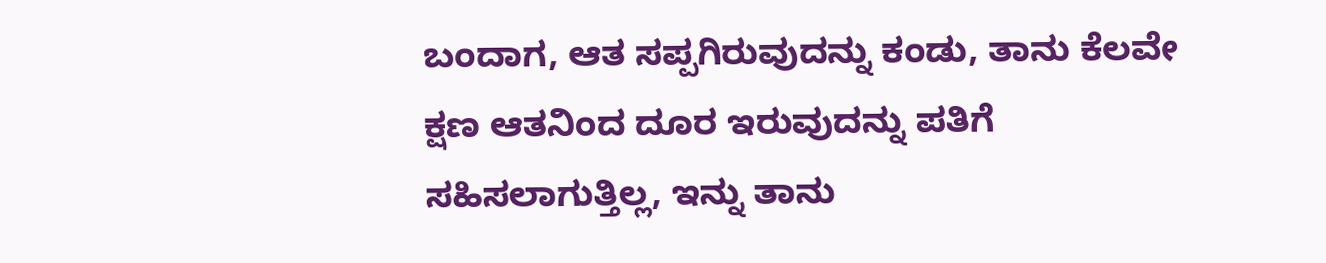ಬಂದಾಗ, ಆತ ಸಪ್ಪಗಿರುವುದನ್ನು ಕಂಡು, ತಾನು ಕೆಲವೇ ಕ್ಷಣ ಆತನಿಂದ ದೂರ ಇರುವುದನ್ನು ಪತಿಗೆ ಸಹಿಸಲಾಗುತ್ತಿಲ್ಲ, ಇನ್ನು ತಾನು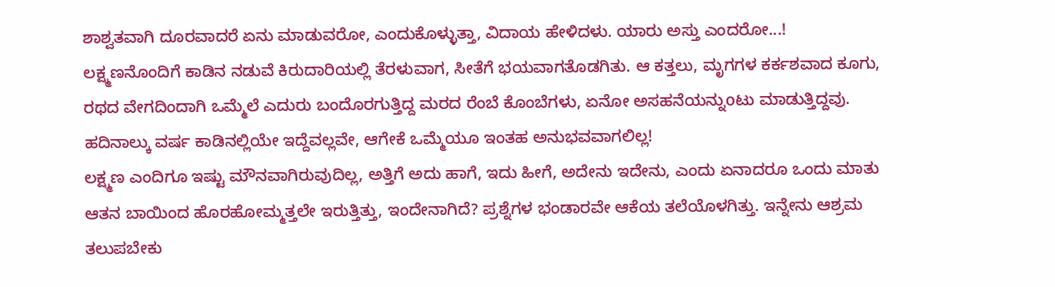ಶಾಶ್ವತವಾಗಿ ದೂರವಾದರೆ ಏನು ಮಾಡುವರೋ, ಎಂದುಕೊಳ್ಳುತ್ತಾ, ವಿದಾಯ ಹೇಳಿದಳು. ಯಾರು ಅಸ್ತು ಎಂದರೋ...!
ಲಕ್ಷ್ಮಣನೊಂದಿಗೆ ಕಾಡಿನ ನಡುವೆ ಕಿರುದಾರಿಯಲ್ಲಿ ತೆರಳುವಾಗ, ಸೀತೆಗೆ ಭಯವಾಗತೊಡಗಿತು. ಆ ಕತ್ತಲು, ಮೃಗಗಳ ಕರ್ಕಶವಾದ ಕೂಗು, ರಥದ ವೇಗದಿಂದಾಗಿ ಒಮ್ಮೆಲೆ ಎದುರು ಬಂದೊರಗುತ್ತಿದ್ದ ಮರದ ರೆಂಬೆ ಕೊಂಬೆಗಳು, ಏನೋ ಅಸಹನೆಯನ್ನುoಟು ಮಾಡುತ್ತಿದ್ದವು. ಹದಿನಾಲ್ಕು ವರ್ಷ ಕಾಡಿನಲ್ಲಿಯೇ ಇದ್ದೆವಲ್ಲವೇ, ಆಗೇಕೆ ಒಮ್ಮೆಯೂ ಇಂತಹ ಅನುಭವವಾಗಲಿಲ್ಲ!
ಲಕ್ಷ್ಮಣ ಎಂದಿಗೂ ಇಷ್ಟು ಮೌನವಾಗಿರುವುದಿಲ್ಲ, ಅತ್ತಿಗೆ ಅದು ಹಾಗೆ, ಇದು ಹೀಗೆ, ಅದೇನು ಇದೇನು, ಎಂದು ಏನಾದರೂ ಒಂದು ಮಾತು ಆತನ ಬಾಯಿಂದ ಹೊರಹೋಮ್ಮತ್ತಲೇ ಇರುತ್ತಿತ್ತು, ಇಂದೇನಾಗಿದೆ? ಪ್ರಶ್ನೆಗಳ ಭಂಡಾರವೇ ಆಕೆಯ ತಲೆಯೊಳಗಿತ್ತು. ಇನ್ನೇನು ಆಶ್ರಮ ತಲುಪಬೇಕು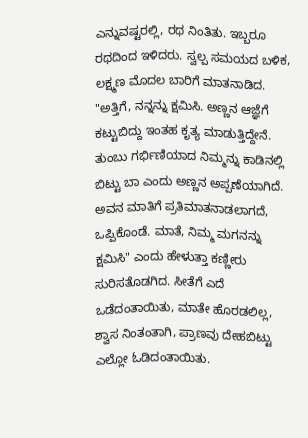ಎನ್ನುವಷ್ಟರಲ್ಲಿ, ರಥ ನಿಂತಿತು. ಇಬ್ಬರೂ ರಥದಿಂದ ಇಳಿದರು. ಸ್ವಲ್ಪ ಸಮಯದ ಬಳಿಕ, ಲಕ್ಷ್ಮಣ ಮೊದಲ ಬಾರಿಗೆ ಮಾತನಾಡಿದ. "ಅತ್ತಿಗೆ, ನನ್ನನ್ನು ಕ್ಷಮಿಸಿ. ಅಣ್ಣನ ಆಜ್ಞೆಗೆ ಕಟ್ಟುಬಿದ್ದು ಇಂತಹ ಕೃತ್ಯ ಮಾಡುತ್ತಿದ್ದೇನೆ. ತುಂಬು ಗರ್ಭಿಣಿಯಾದ ನಿಮ್ಮನ್ನು ಕಾಡಿನಲ್ಲಿ ಬಿಟ್ಟು ಬಾ ಎಂದು ಅಣ್ಣನ ಅಪ್ಪಣೆಯಾಗಿದೆ. ಅವನ ಮಾತಿಗೆ ಪ್ರತಿಮಾತನಾಡಲಾಗದೆ, ಒಪ್ಪಿಕೊಂಡೆ. ಮಾತೆ, ನಿಮ್ಮ ಮಗನನ್ನು ಕ್ಷಮಿಸಿ" ಎಂದು ಹೇಳುತ್ತಾ ಕಣ್ಣೀರು ಸುರಿಸತೊಡಗಿದ. ಸೀತೆಗೆ ಎದೆ ಒಡೆದಂತಾಯಿತು, ಮಾತೇ ಹೊರಡಲಿಲ್ಲ, ಶ್ವಾಸ ನಿಂತಂತಾಗಿ, ಪ್ರಾಣವು ದೇಹಬಿಟ್ಟು ಎಲ್ಲೋ ಓಡಿದಂತಾಯಿತು.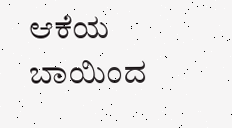ಆಕೆಯ ಬಾಯಿಂದ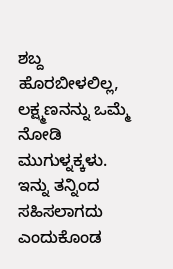ಶಬ್ದ ಹೊರಬೀಳಲಿಲ್ಲ, ಲಕ್ಷ್ಮಣನನ್ನು ಒಮ್ಮೆ ನೋಡಿ ಮುಗುಳ್ನಕ್ಕಳು.
ಇನ್ನು ತನ್ನಿಂದ ಸಹಿಸಲಾಗದು ಎಂದುಕೊಂಡ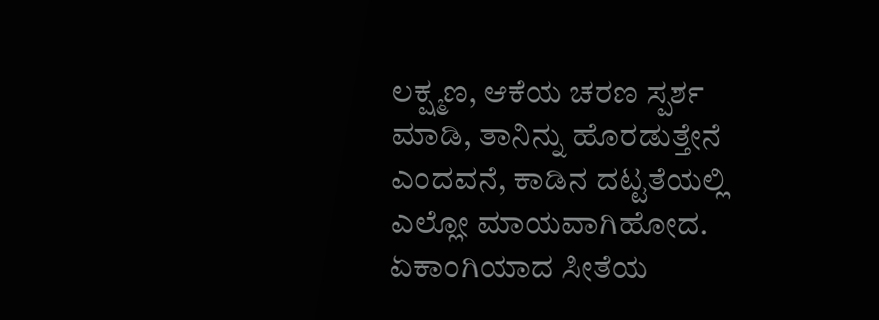ಲಕ್ಷ್ಮಣ, ಆಕೆಯ ಚರಣ ಸ್ಪರ್ಶ ಮಾಡಿ, ತಾನಿನ್ನು ಹೊರಡುತ್ತೇನೆ ಎಂದವನೆ, ಕಾಡಿನ ದಟ್ಟತೆಯಲ್ಲಿ ಎಲ್ಲೋ ಮಾಯವಾಗಿಹೋದ. ಏಕಾಂಗಿಯಾದ ಸೀತೆಯ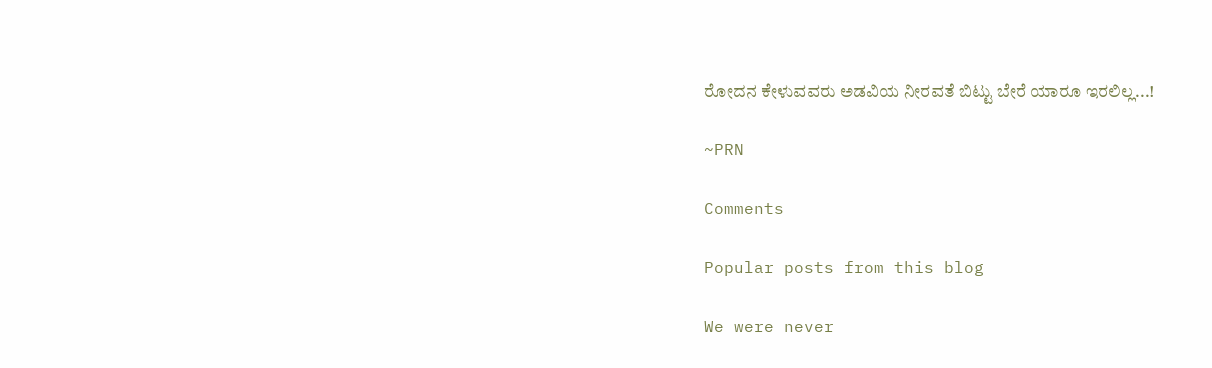ರೋದನ ಕೇಳುವವರು ಅಡವಿಯ ನೀರವತೆ ಬಿಟ್ಟು ಬೇರೆ ಯಾರೂ ಇರಲಿಲ್ಲ...!

~PRN

Comments

Popular posts from this blog

We were never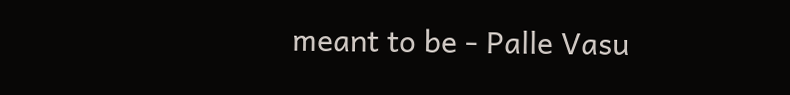meant to be - Palle Vasu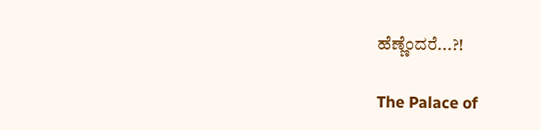ಹೆಣ್ಣೆಂದರೆ...?!

The Palace of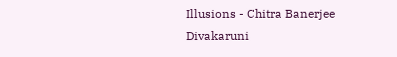Illusions - Chitra Banerjee Divakaruni